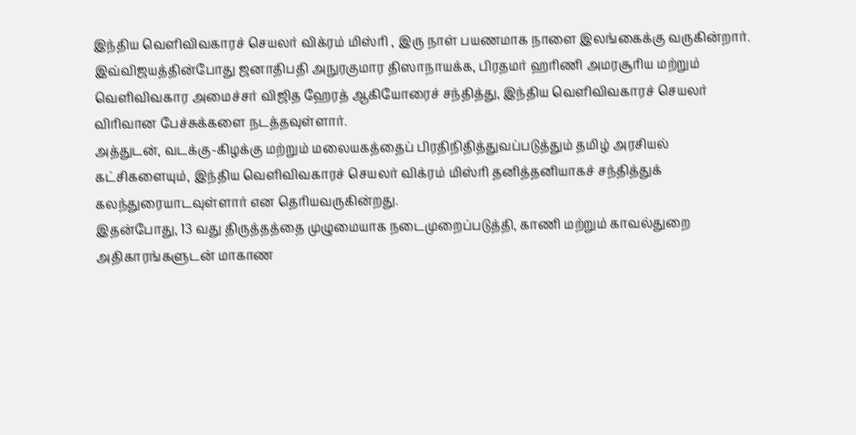இந்திய வெளிவிவகாரச் செயலர் விக்ரம் மிஸ்ரி , இரு நாள் பயணமாக நாளை இலங்கைக்கு வருகின்றார்.
இவ்விஜயத்தின்போது ஜனாதிபதி அநுரகுமார திஸாநாயக்க, பிரதமர் ஹரிணி அமரசூரிய மற்றும் வெளிவிவகார அமைச்சர் விஜித ஹேரத் ஆகியோரைச் சந்தித்து, இந்திய வெளிவிவகாரச் செயலர் விரிவான பேச்சுக்களை நடத்தவுள்ளார்.
அத்துடன், வடக்கு-கிழக்கு மற்றும் மலையகத்தைப் பிரதிநிதித்துவப்படுத்தும் தமிழ் அரசியல் கட்சிகளையும், இந்திய வெளிவிவகாரச் செயலர் விக்ரம் மிஸ்ரி தனித்தனியாகச் சந்தித்துக் கலந்துரையாடவுள்ளார் என தெரியவருகின்றது.
இதன்போது, 13 வது திருத்தத்தை முழுமையாக நடைமுறைப்படுத்தி, காணி மற்றும் காவல்துறை அதிகாரங்களுடன் மாகாண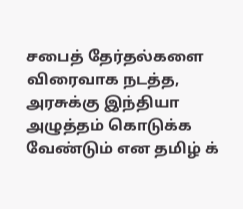சபைத் தேர்தல்களை விரைவாக நடத்த, அரசுக்கு இந்தியா அழுத்தம் கொடுக்க வேண்டும் என தமிழ் க்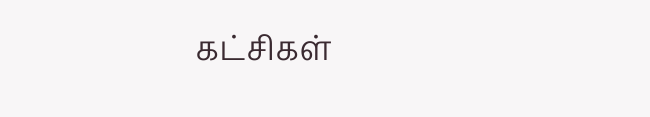கட்சிகள்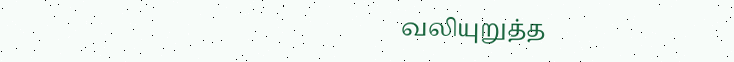வலியுறுத்த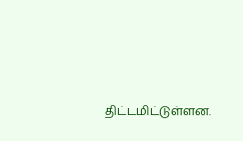திட்டமிட்டுள்ளன.